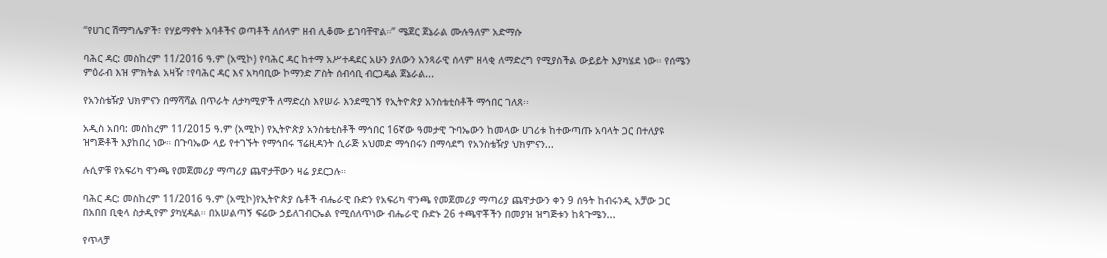“የሀገር ሽማግሌዎች፣ የሃይማኖት አባቶችና ወጣቶች ለሰላም ዘብ ሊቆሙ ይገባቸዋል።” ሜጀር ጀኔራል ሙሉዓለም አድማሱ

ባሕር ዳር: መስከረም 11/2016 ዓ.ም (አሚኮ) የባሕር ዳር ከተማ አሥተዳደር አሁን ያለውን አንጻራዊ ሰላም ዘላቂ ለማድረግ የሚያስችል ውይይት እያካሄደ ነው። የሰሜን ምዕራብ እዝ ምክትል አዛዥ ፣የባሕር ዳር እና አካባቢው ኮማንድ ፖስት ሰብሳቢ ብርጋዴል ጀኔራል...

የአንስቴዥያ ህክምናን በማሻሻል በጥራት ለታካሚዎች ለማድረስ እየሠራ እንደሚገኝ የኢትዮጵያ አንስቴቲስቶች ማኅበር ገለጸ፡፡

አዲስ አበባ: መስከረም 11/2015 ዓ.ም (አሚኮ) የኢትዮጵያ አንስቴቲስቶች ማኅበር 16ኛው ዓመታዊ ጉባኤውን ከመላው ሀገሪቱ ከተውጣጡ አባላት ጋር በተለያዩ ዝግጅቶች እያከበረ ነው። በጉባኤው ላይ የተገኙት የማኅበሩ ፕሬዚዳንት ሲራጅ አህመድ ማኅበሩን በማሳደግ የአንስቴዥያ ህክምናን...

ሉሲዎቹ የአፍሪካ ዋንጫ የመጀመሪያ ማጣሪያ ጨዋታቸውን ዛሬ ያደርጋሉ።

ባሕር ዳር: መስከረም 11/2016 ዓ.ም (አሚኮ)የኢትዮጵያ ሴቶች ብሔራዊ ቡድን የአፍሪካ ዋንጫ የመጀመሪያ ማጣሪያ ጨዋታውን ቀን 9 ሰዓት ከብሩንዲ አቻው ጋር በአበበ ቢቂላ ስታዲየም ያካሂዳል። በአሠልጣኝ ፍሬው ኃይለገብርኤል የሚሰለጥነው ብሔራዊ ቡድኑ 26 ተጫዋቾችን በመያዝ ዝግጅቱን ከጳጉሜን...

የጥላቻ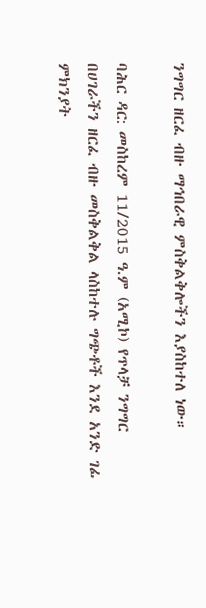ንግግር ዘርፈ ብዙ ማኅበራዊ ምስቅልቅሎችን እያስከተለ ነው።

ባሕር ዳር: መስከረም 11/2015 ዓ.ም (አሚኮ) የጥላቻ ንግግር በሀገራችን ዘርፈ ብዙ መስቅልቅል ላስከተሉ ግጭቶች እንደ አንድ ገፊ ምክንያት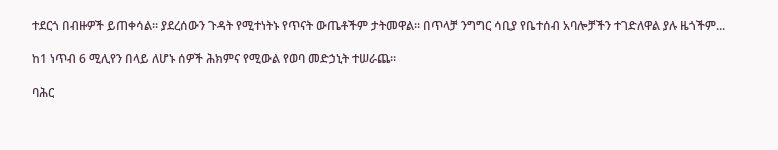ተደርጎ በብዙዎች ይጠቀሳል። ያደረሰውን ጉዳት የሚተነትኑ የጥናት ውጤቶችም ታትመዋል። በጥላቻ ንግግር ሳቢያ የቤተሰብ አባሎቻችን ተገድለዋል ያሉ ዜጎችም...

ከ1 ነጥብ 6 ሚሊየን በላይ ለሆኑ ሰዎች ሕክምና የሚውል የወባ መድኃኒት ተሠራጨ።

ባሕር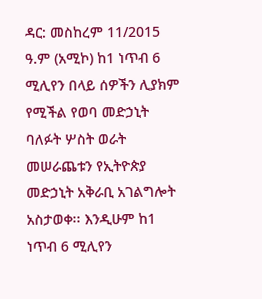ዳር: መስከረም 11/2015 ዓ.ም (አሚኮ) ከ1 ነጥብ 6 ሚሊየን በላይ ሰዎችን ሊያክም የሚችል የወባ መድኃኒት ባለፉት ሦስት ወራት መሠራጨቱን የኢትዮጵያ መድኃኒት አቅራቢ አገልግሎት አስታወቀ፡፡ እንዲሁም ከ1 ነጥብ 6 ሚሊየን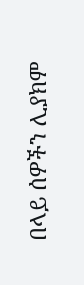በላይ ሰዎችን ሊያክም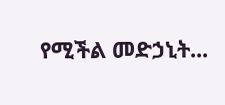የሚችል መድኃኒት...